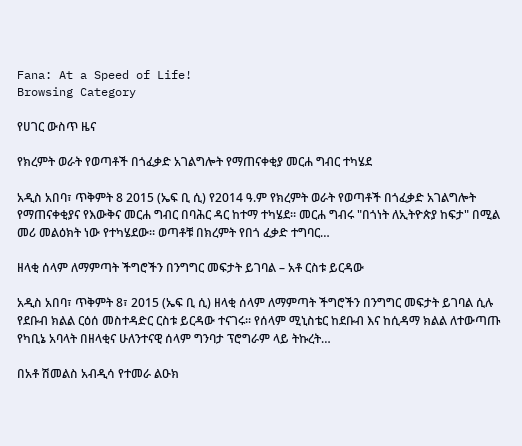Fana: At a Speed of Life!
Browsing Category

የሀገር ውስጥ ዜና

የክረምት ወራት የወጣቶች በጎፈቃድ አገልግሎት የማጠናቀቂያ መርሐ ግብር ተካሄደ

አዲስ አበባ፣ ጥቅምት 8 2015 (ኤፍ ቢ ሲ) የ2014 ዓ.ም የክረምት ወራት የወጣቶች በጎፈቃድ አገልግሎት የማጠናቀቂያና የእውቅና መርሐ ግብር በባሕር ዳር ከተማ ተካሄደ። መርሐ ግብሩ "በጎነት ለኢትዮጵያ ከፍታ" በሚል መሪ መልዕክት ነው የተካሄደው። ወጣቶቹ በክረምት የበጎ ፈቃድ ተግባር…

ዘላቂ ሰላም ለማምጣት ችግሮችን በንግግር መፍታት ይገባል – አቶ ርስቱ ይርዳው

አዲስ አበባ፣ ጥቅምት 8፣ 2015 (ኤፍ ቢ ሲ) ዘላቂ ሰላም ለማምጣት ችግሮችን በንግግር መፍታት ይገባል ሲሉ የደቡብ ክልል ርዕሰ መስተዳድር ርስቱ ይርዳው ተናገሩ፡፡ የሰላም ሚኒስቴር ከደቡብ እና ከሲዳማ ክልል ለተውጣጡ የካቢኔ አባላት በዘላቂና ሁለንተናዊ ሰላም ግንባታ ፕሮግራም ላይ ትኩረት…

በአቶ ሽመልስ አብዲሳ የተመራ ልዑክ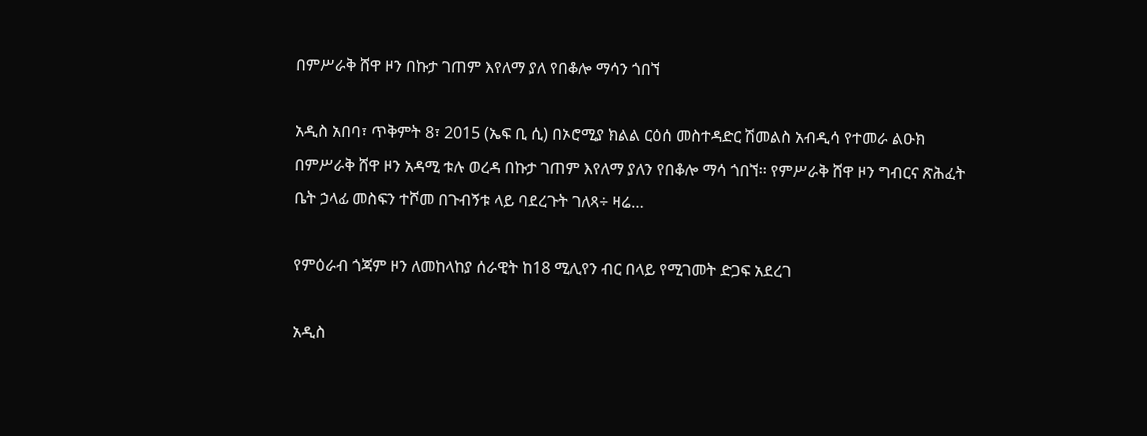በምሥራቅ ሸዋ ዞን በኩታ ገጠም እየለማ ያለ የበቆሎ ማሳን ጎበኘ

አዲስ አበባ፣ ጥቅምት 8፣ 2015 (ኤፍ ቢ ሲ) በኦሮሚያ ክልል ርዕሰ መስተዳድር ሽመልስ አብዲሳ የተመራ ልዑክ በምሥራቅ ሸዋ ዞን አዳሚ ቱሉ ወረዳ በኩታ ገጠም እየለማ ያለን የበቆሎ ማሳ ጎበኘ፡፡ የምሥራቅ ሸዋ ዞን ግብርና ጽሕፈት ቤት ኃላፊ መስፍን ተሾመ በጉብኝቱ ላይ ባደረጉት ገለጻ÷ ዛሬ…

የምዕራብ ጎጃም ዞን ለመከላከያ ሰራዊት ከ18 ሚሊየን ብር በላይ የሚገመት ድጋፍ አደረገ

አዲስ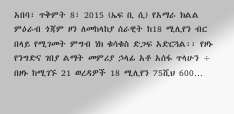አበባ፣ ጥቅምት 8፣ 2015 (ኤፍ ቢ ሲ) የአማራ ክልል ምዕራብ ጎጃም ዞን ለመከላከያ ሰራዊት ከ18 ሚሊየን ብር በላይ የሚገመት ምግብ ነክ ቁሳቁስ ድጋፍ አድርጓል፡፡ የዞኑ የንግድና ገበያ ልማት መምሪያ ኃላፊ አቶ አሰፋ ጥላሁን ÷ በዞኑ ከሚገኙ 21 ወረዳዎች 18 ሚሊየን 75ሺህ 600…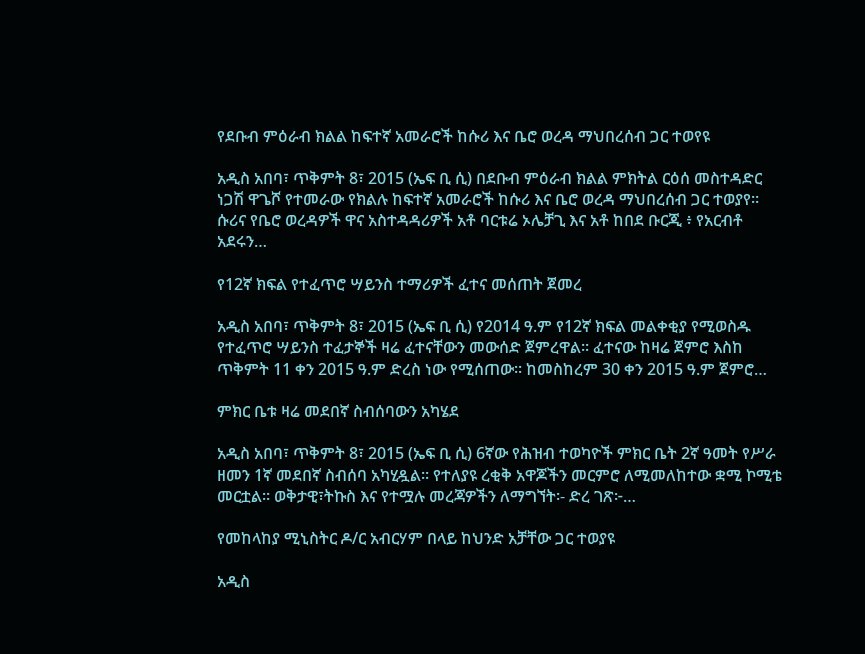የደቡብ ምዕራብ ክልል ከፍተኛ አመራሮች ከሱሪ እና ቤሮ ወረዳ ማህበረሰብ ጋር ተወየዩ

አዲስ አበባ፣ ጥቅምት 8፣ 2015 (ኤፍ ቢ ሲ) በደቡብ ምዕራብ ክልል ምክትል ርዕሰ መስተዳድር ነጋሽ ዋጌሾ የተመራው የክልሉ ከፍተኛ አመራሮች ከሱሪ እና ቤሮ ወረዳ ማህበረሰብ ጋር ተወያየ። ሱሪና የቤሮ ወረዳዎች ዋና አስተዳዳሪዎች አቶ ባርቱሬ ኦሌቻጊ እና አቶ ከበደ ቡርጂ ፥ የአርብቶ አደሩን…

የ12ኛ ክፍል የተፈጥሮ ሣይንስ ተማሪዎች ፈተና መሰጠት ጀመረ

አዲስ አበባ፣ ጥቅምት 8፣ 2015 (ኤፍ ቢ ሲ) የ2014 ዓ.ም የ12ኛ ክፍል መልቀቂያ የሚወስዱ የተፈጥሮ ሣይንስ ተፈታኞች ዛሬ ፈተናቸውን መውሰድ ጀምረዋል፡፡ ፈተናው ከዛሬ ጀምሮ እስከ ጥቅምት 11 ቀን 2015 ዓ.ም ድረስ ነው የሚሰጠው፡፡ ከመስከረም 30 ቀን 2015 ዓ.ም ጀምሮ…

ምክር ቤቱ ዛሬ መደበኛ ስብሰባውን አካሄደ

አዲስ አበባ፣ ጥቅምት 8፣ 2015 (ኤፍ ቢ ሲ) 6ኛው የሕዝብ ተወካዮች ምክር ቤት 2ኛ ዓመት የሥራ ዘመን 1ኛ መደበኛ ስብሰባ አካሂዷል፡፡ የተለያዩ ረቂቅ አዋጆችን መርምሮ ለሚመለከተው ቋሚ ኮሚቴ መርቷል፡፡ ወቅታዊ፣ትኩስ እና የተሟሉ መረጃዎችን ለማግኘት፡- ድረ ገጽ፦…

የመከላከያ ሚኒስትር ዶ/ር አብርሃም በላይ ከህንድ አቻቸው ጋር ተወያዩ

አዲስ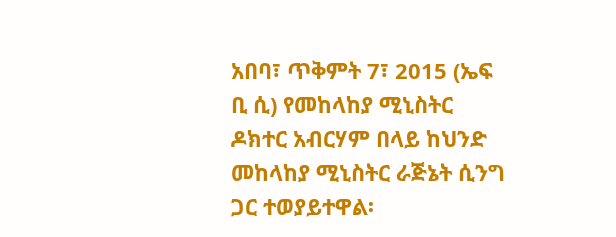አበባ፣ ጥቅምት 7፣ 2015 (ኤፍ ቢ ሲ) የመከላከያ ሚኒስትር ዶክተር አብርሃም በላይ ከህንድ መከላከያ ሚኒስትር ራጅኔት ሲንግ ጋር ተወያይተዋል፡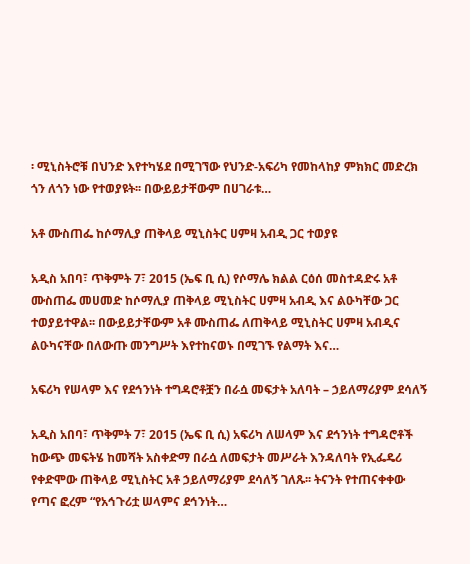፡ ሚኒስትሮቹ በህንድ እየተካሄደ በሚገኘው የህንድ-አፍሪካ የመከላከያ ምክክር መድረክ ጎን ለጎን ነው የተወያዩት፡፡ በውይይታቸውም በሀገራቱ…

አቶ ሙስጠፌ ከሶማሊያ ጠቅላይ ሚኒስትር ሀምዛ አብዲ ጋር ተወያዩ

አዲስ አበባ፣ ጥቅምት 7፣ 2015 (ኤፍ ቢ ሲ) የሶማሌ ክልል ርዕሰ መስተዳድሩ አቶ ሙስጠፌ መሀመድ ከሶማሊያ ጠቅላይ ሚኒስትር ሀምዛ አብዲ እና ልዑካቸው ጋር ተወያይተዋል፡፡ በውይይታቸውም አቶ ሙስጠፌ ለጠቅላይ ሚኒስትር ሀምዛ አብዲና ልዑካናቸው በለውጡ መንግሥት እየተከናወኑ በሚገኙ የልማት እና…

አፍሪካ የሠላም እና የደኅንነት ተግዳሮቶቿን በራሷ መፍታት አለባት – ኃይለማሪያም ደሳለኝ

አዲስ አበባ፣ ጥቅምት 7፣ 2015 (ኤፍ ቢ ሲ) አፍሪካ ለሠላም እና ደኅንነት ተግዳሮቶች ከውጭ መፍትሄ ከመሻት አስቀድማ በራሷ ለመፍታት መሥራት እንዳለባት የኢፌዴሪ የቀድሞው ጠቅላይ ሚኒስትር አቶ ኃይለማሪያም ደሳለኝ ገለጹ፡፡ ትናንት የተጠናቀቀው የጣና ፎረም “የአኅጉሪቷ ሠላምና ደኅንነት…